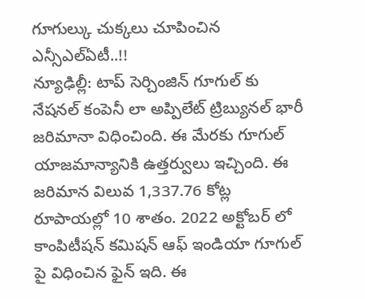గూగుల్కు చుక్కలు చూపించిన ఎన్సీఎల్ఏటీ..!!
న్యూఢిల్లీ: టాప్ సెర్చింజిన్ గూగుల్ కు నేషనల్ కంపెనీ లా అప్పిలేట్ ట్రిబ్యునల్ భారీ జరిమానా విధించింది. ఈ మేరకు గూగుల్ యాజమాన్యానికి ఉత్తర్వులు ఇచ్చింది. ఈ జరిమాన విలువ 1,337.76 కోట్ల రూపాయల్లో 10 శాతం. 2022 అక్టోబర్ లో కాంపిటీషన్ కమిషన్ ఆఫ్ ఇండియా గూగుల్ పై విధించిన ఫైన్ ఇది. ఈ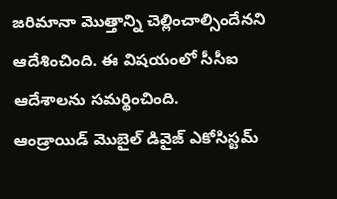జరిమానా మొత్తాన్ని చెల్లించాల్సిందేనని ఆదేశించింది. ఈ విషయంలో సీసీఐ ఆదేశాలను సమర్థించింది.
ఆండ్రాయిడ్ మొబైల్ డివైజ్ ఎకోసిస్టమ్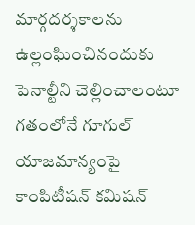మార్గదర్శకాలను ఉల్లంఘించినందుకు పెనాల్టీని చెల్లించాలంటూ గతంలోనే గూగుల్ యాజమాన్యంపై కాంపిటీషన్ కమిషన్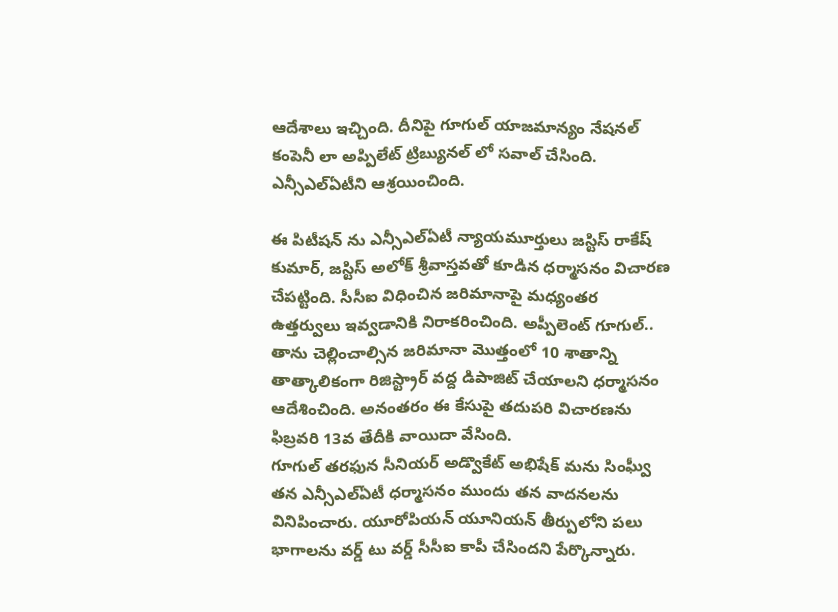ఆదేశాలు ఇచ్చింది. దీనిపై గూగుల్ యాజమాన్యం నేషనల్ కంపెనీ లా అప్పిలేట్ ట్రిబ్యునల్ లో సవాల్ చేసింది. ఎన్సీఎల్ఏటీని ఆశ్రయించింది.

ఈ పిటీషన్ ను ఎన్సీఎల్ఏటీ న్యాయమూర్తులు జస్టిస్ రాకేష్ కుమార్, జస్టిస్ అలోక్ శ్రీవాస్తవతో కూడిన ధర్మాసనం విచారణ చేపట్టింది. సీసీఐ విధించిన జరిమానాపై మధ్యంతర ఉత్తర్వులు ఇవ్వడానికి నిరాకరించింది. అప్పీలెంట్ గూగుల్.. తాను చెల్లించాల్సిన జరిమానా మొత్తంలో 10 శాతాన్ని తాత్కాలికంగా రిజిస్ట్రార్ వద్ద డిపాజిట్ చేయాలని ధర్మాసనం ఆదేశించింది. అనంతరం ఈ కేసుపై తదుపరి విచారణను ఫిబ్రవరి 13వ తేదీకి వాయిదా వేసింది.
గూగుల్ తరఫున సీనియర్ అడ్వొకేట్ అభిషేక్ మను సింఘ్వీ తన ఎన్సీఎల్ఏటీ ధర్మాసనం ముందు తన వాదనలను వినిపించారు. యూరోపియన్ యూనియన్ తీర్పులోని పలు భాగాలను వర్డ్ టు వర్డ్ సీసీఐ కాపీ చేసిందని పేర్కొన్నారు.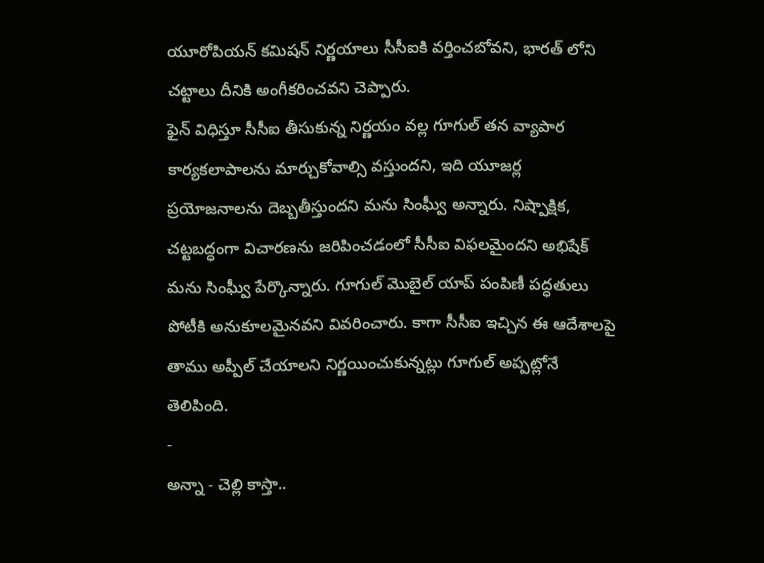యూరోపియన్ కమిషన్ నిర్ణయాలు సీసీఐకి వర్తించబోవని, భారత్ లోని చట్టాలు దీనికి అంగీకరించవని చెప్పారు.
ఫైన్ విధిస్తూ సీసీఐ తీసుకున్న నిర్ణయం వల్ల గూగుల్ తన వ్యాపార కార్యకలాపాలను మార్చుకోవాల్సి వస్తుందని, ఇది యూజర్ల ప్రయోజనాలను దెబ్బతీస్తుందని మను సింఘ్వీ అన్నారు. నిష్పాక్షిక, చట్టబద్ధంగా విచారణను జరిపించడంలో సీసీఐ విఫలమైందని అభిషేక్ మను సింఘ్వీ పేర్కొన్నారు. గూగుల్ మొబైల్ యాప్ పంపిణీ పద్ధతులు పోటీకి అనుకూలమైనవని వివరించారు. కాగా సీసీఐ ఇచ్చిన ఈ ఆదేశాలపై తాము అప్పీల్ చేయాలని నిర్ణయించుకున్నట్లు గూగుల్ అప్పట్లోనే తెలిపింది.
-
అన్నా - చెల్లి కాస్తా..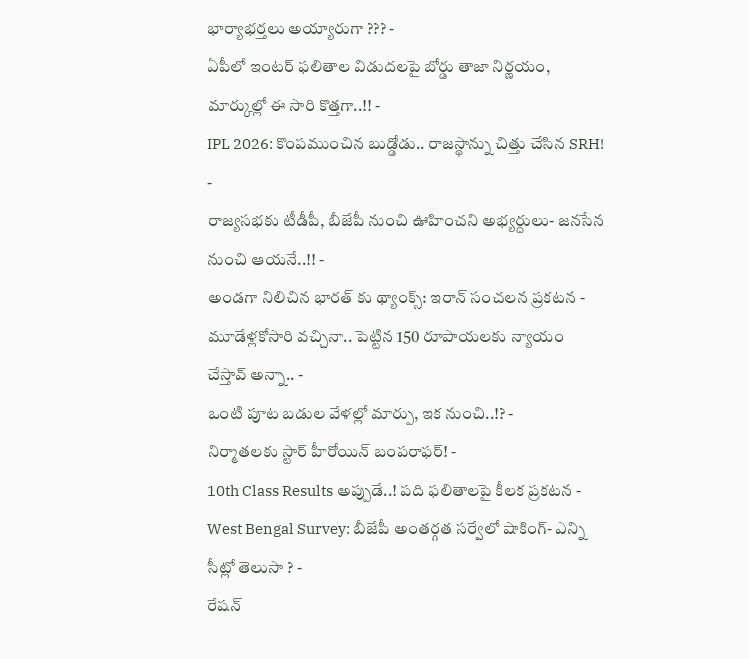భార్యాభర్తలు అయ్యారుగా ??? -
ఏపీలో ఇంటర్ ఫలితాల విడుదలపై బోర్డు తాజా నిర్ణయం, మార్కుల్లో ఈ సారి కొత్తగా..!! -
IPL 2026: కొంపముంచిన బుడ్డోడు.. రాజస్థాన్ను చిత్తు చేసిన SRH! -
రాజ్యసభకు టీడీపీ, బీజేపీ నుంచి ఊహించని అభ్యర్దులు- జనసేన నుంచి ఆయనే..!! -
అండగా నిలిచిన భారత్ కు థ్యాంక్స్: ఇరాన్ సంచలన ప్రకటన -
మూడేళ్లకోసారి వచ్చినా.. పెట్టిన 150 రూపాయలకు న్యాయం చేస్తావ్ అన్నా.. -
ఒంటి పూట బడుల వేళల్లో మార్పు, ఇక నుంచి..!? -
నిర్మాతలకు స్టార్ హీరోయిన్ బంపరాఫర్! -
10th Class Results అప్పుడే..! పది ఫలితాలపై కీలక ప్రకటన -
West Bengal Survey: బీజేపీ అంతర్గత సర్వేలో షాకింగ్- ఎన్ని సీట్లో తెలుసా ? -
రేషన్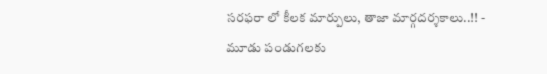సరఫరా లో కీలక మార్పులు, తాజా మార్గదర్శకాలు..!! -
మూడు పండుగలకు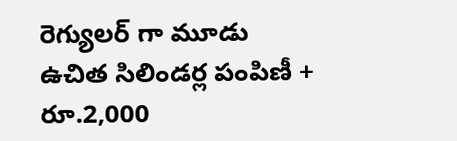రెగ్యులర్ గా మూడు ఉచిత సిలిండర్ల పంపిణీ + రూ.2,000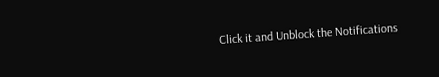Click it and Unblock the Notifications